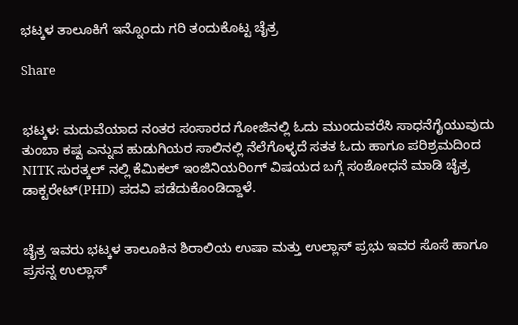ಭಟ್ಕಳ ತಾಲೂಕಿಗೆ ಇನ್ನೊಂದು ಗರಿ ತಂದುಕೊಟ್ಟ ಚೈತ್ರ

Share


ಭಟ್ಕಳ: ಮದುವೆಯಾದ ನಂತರ ಸಂಸಾರದ ಗೋಜಿನಲ್ಲಿ ಓದು ಮುಂದುವರೆಸಿ ಸಾಧನೆಗೈಯುವುದು ತುಂಬಾ ಕಷ್ಟ ಎನ್ನುವ ಹುಡುಗಿಯರ ಸಾಲಿನಲ್ಲಿ ನೆಲೆಗೊಳ್ಳದೆ ಸತತ ಓದು ಹಾಗೂ ಪರಿಶ್ರಮದಿಂದ NITK ಸುರತ್ಕಲ್ ನಲ್ಲಿ ಕೆಮಿಕಲ್ ಇಂಜಿನಿಯರಿಂಗ್ ವಿಷಯದ ಬಗ್ಗೆ ಸಂಶೋಧನೆ ಮಾಡಿ ಚೈತ್ರ ಡಾಕ್ಟರೇಟ್(PHD) ಪದವಿ ಪಡೆದುಕೊಂಡಿದ್ದಾಳೆ.


ಚೈತ್ರ ಇವರು ಭಟ್ಕಳ ತಾಲೂಕಿನ ಶಿರಾಲಿಯ ಉಷಾ ಮತ್ತು ಉಲ್ಲಾಸ್ ಪ್ರಭು ಇವರ ಸೊಸೆ ಹಾಗೂ ಪ್ರಸನ್ನ ಉಲ್ಲಾಸ್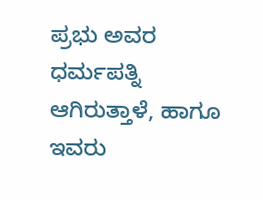ಪ್ರಭು ಅವರ ಧರ್ಮಪತ್ನಿ ಆಗಿರುತ್ತಾಳೆ, ಹಾಗೂ ಇವರು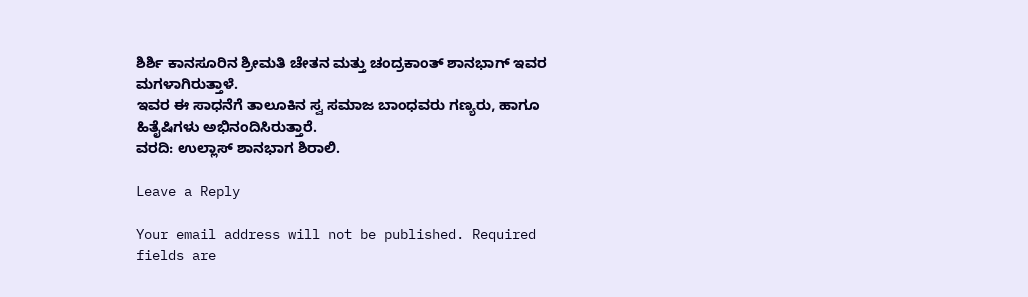ಶಿರ್ಶಿ ಕಾನಸೂರಿನ ಶ್ರೀಮತಿ ಚೇತನ ಮತ್ತು ಚಂದ್ರಕಾಂತ್ ಶಾನಭಾಗ್ ಇವರ ಮಗಳಾಗಿರುತ್ತಾಳೆ.
ಇವರ ಈ ಸಾಧನೆಗೆ ತಾಲೂಕಿನ ಸ್ವ ಸಮಾಜ ಬಾಂಧವರು ಗಣ್ಯರು, ಹಾಗೂ ಹಿತೈಷಿಗಳು ಅಭಿನಂದಿಸಿರುತ್ತಾರೆ.
ವರದಿ: ಉಲ್ಲಾಸ್ ಶಾನಭಾಗ ಶಿರಾಲಿ.

Leave a Reply

Your email address will not be published. Required fields are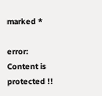marked *

error: Content is protected !!